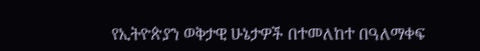የኢትዮጵያን ወቅታዊ ሁኔታዎች በተመለከተ በዓለማቀፍ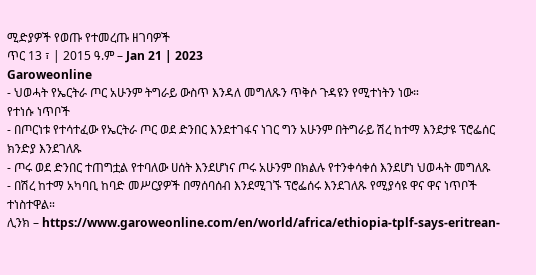ሚድያዎች የወጡ የተመረጡ ዘገባዎች
ጥር 13 ፣ | 2015 ዓ.ም – Jan 21 | 2023
Garoweonline
- ህወሓት የኤርትራ ጦር አሁንም ትግራይ ውስጥ እንዳለ መግለጹን ጥቅሶ ጉዳዩን የሚተነትን ነው።
የተነሱ ነጥቦች
- በጦርነቱ የተሳተፈው የኤርትራ ጦር ወደ ድንበር እንደተገፋና ነገር ግን አሁንም በትግራይ ሽረ ከተማ እንደታዩ ፕሮፌሰር ክንድያ እንደገለጹ
- ጦሩ ወደ ድንበር ተጠግቷል የተባለው ሀሰት እንደሆነና ጦሩ አሁንም በክልሉ የተንቀሳቀሰ እንደሆነ ህወሓት መግለጹ
- በሽረ ከተማ አካባቢ ከባድ መሥርያዎች በማሰባሰብ እንደሚገኙ ፕሮፌሰሩ እንደገለጹ የሚያሳዩ ዋና ዋና ነጥቦች ተነስተዋል።
ሊንክ – https://www.garoweonline.com/en/world/africa/ethiopia-tplf-says-eritrean-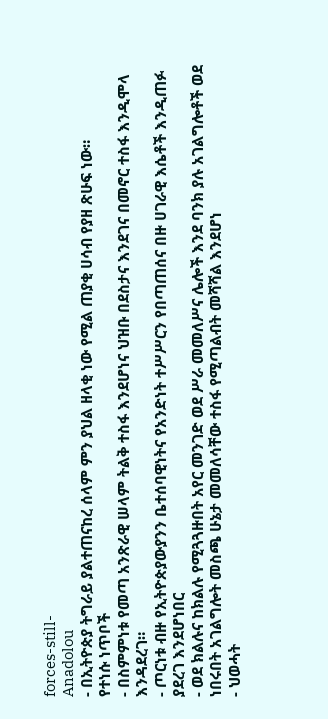forces-still-
Anadolou
- በኢትዮጵያ ትግራይ ያልተጠናከረ ሰላም ምን ያህል ዘላቂ ነው የሚል ጠያቂ ሀሳብ የያዘ ጽሁፍ ነው።
የተነሱ ነጥቦች
- በስምምነቱ የመጣ አንጽራዊ ሠላም ትልቅ ተስፋ እንደሆነና ህዝቡ በደስታና እንደገና በመኖር ተስፋ እንዲሞላ እንዳደረገ።
- ጦርነቱ ብዙ የኢትዮጵያውያንን ቤተሰባዊነትና የአንድነት ተሥሥርን የበጣጠሰና በዙ ሀገራዊ እሴቶች እንዲጠፉ ያደረገ እንደሆነበር
- ወደ ክልሉና ከክልሉ የሚጓጓዙበት አየር መንገድ ወደ ሥራ መመለሥና ሌሎች እንደ ባንክ ያሉ አገልግሎቶች ወደ ነበሩበት አገልግሎት መስጫ ሁኔታ መመለሳቸው ተስፋ የሚጣልብት መሻሻል እንደሆነ
- ህወሓት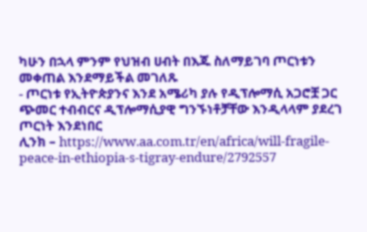ካሁን በኋላ ምንም የህዝብ ሀብት በእጁ ስለማይገባ ጦርነቱን መቀጠል እንደማይችል መገለጹ
- ጦርነቱ የኢትዮጵያንና እንደ አሜሪካ ያሉ የዲፕሎማሲ አጋሮቿ ጋር ጭመር ተብብርና ዲፕሎማሲያዊ ግንኙነቶቻቸው እንዲላላም ያደረገ ጦርነት እንደነበር
ሊንክ – https://www.aa.com.tr/en/africa/will-fragile-peace-in-ethiopia-s-tigray-endure/2792557